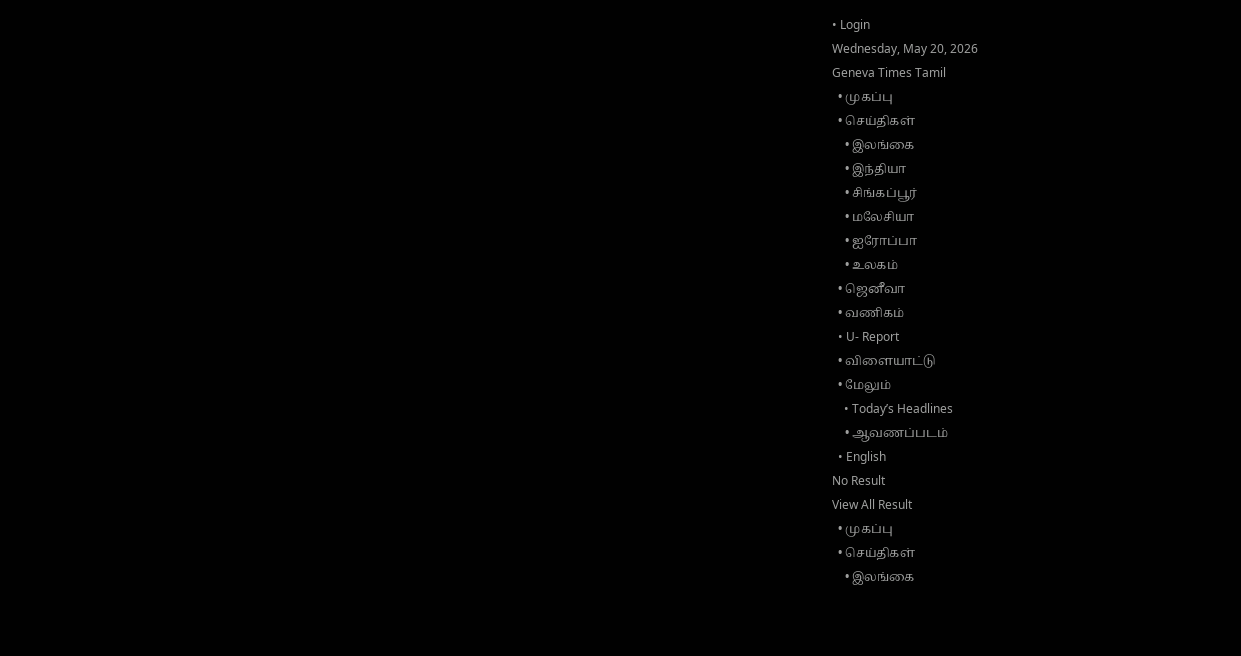• Login
Wednesday, May 20, 2026
Geneva Times Tamil
  • முகப்பு
  • செய்திகள்
    • இலங்கை
    • இந்தியா
    • சிங்கப்பூர்
    • மலேசியா
    • ஐரோப்பா
    • உலகம்
  • ஜெனீவா
  • வணிகம்
  • U- Report
  • விளையாட்டு
  • மேலும்
    • Today’s Headlines
    • ஆவணப்படம்
  • English
No Result
View All Result
  • முகப்பு
  • செய்திகள்
    • இலங்கை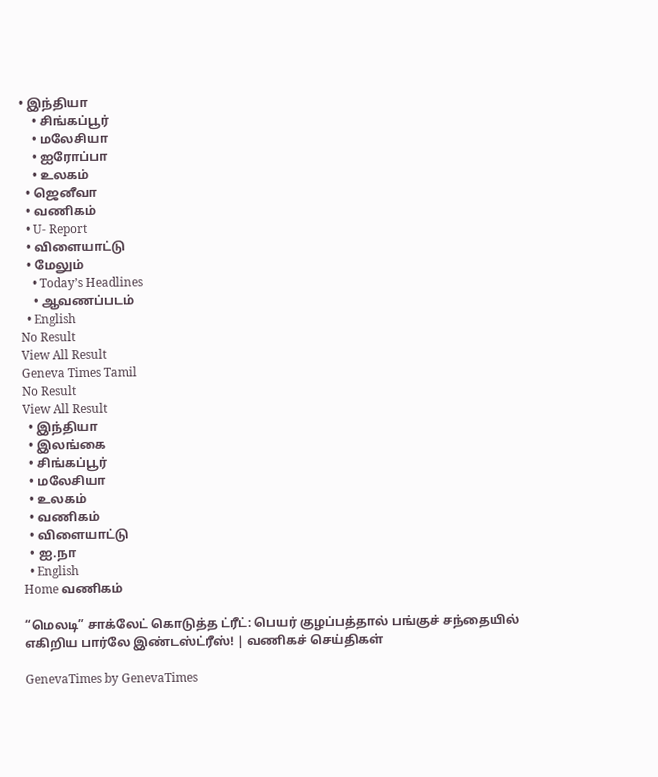• இந்தியா
    • சிங்கப்பூர்
    • மலேசியா
    • ஐரோப்பா
    • உலகம்
  • ஜெனீவா
  • வணிகம்
  • U- Report
  • விளையாட்டு
  • மேலும்
    • Today’s Headlines
    • ஆவணப்படம்
  • English
No Result
View All Result
Geneva Times Tamil
No Result
View All Result
  • இந்தியா
  • இலங்கை
  • சிங்கப்பூர்
  • மலேசியா
  • உலகம்
  • வணிகம்
  • விளையாட்டு
  • ஐ.நா
  • English
Home வணிகம்

“மெலடி” சாக்லேட் கொடுத்த ட்ரீட்: பெயர் குழப்பத்தால் பங்குச் சந்தையில் எகிறிய பார்லே இண்டஸ்ட்ரீஸ்! | வணிகச் செய்திகள்

GenevaTimes by GenevaTimes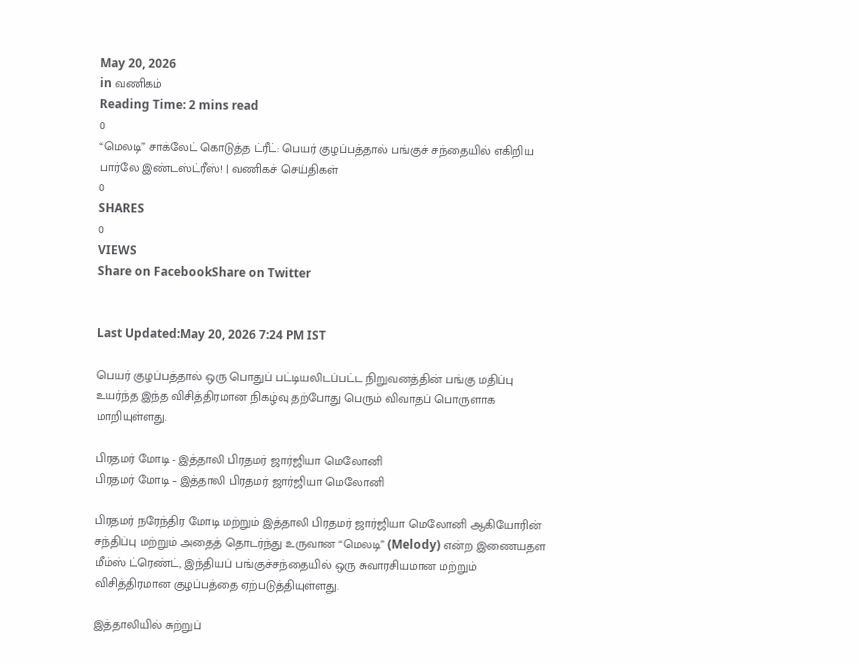May 20, 2026
in வணிகம்
Reading Time: 2 mins read
0
“மெலடி” சாக்லேட் கொடுத்த ட்ரீட்: பெயர் குழப்பத்தால் பங்குச் சந்தையில் எகிறிய பார்லே இண்டஸ்ட்ரீஸ்! | வணிகச் செய்திகள்
0
SHARES
0
VIEWS
Share on FacebookShare on Twitter


Last Updated:May 20, 2026 7:24 PM IST

பெயர் குழப்பத்தால் ஒரு பொதுப் பட்டியலிடப்பட்ட நிறுவனத்தின் பங்கு மதிப்பு உயர்ந்த இந்த விசித்திரமான நிகழ்வு தற்போது பெரும் விவாதப் பொருளாக மாறியுள்ளது.

பிரதமர் மோடி - இத்தாலி பிரதமர் ஜார்ஜியா மெலோனி
பிரதமர் மோடி – இத்தாலி பிரதமர் ஜார்ஜியா மெலோனி

பிரதமர் நரேந்திர மோடி மற்றும் இத்தாலி பிரதமர் ஜார்ஜியா மெலோனி ஆகியோரின் சந்திப்பு மற்றும் அதைத் தொடர்ந்து உருவான “மெலடி” (Melody) என்ற இணையதள மீம்ஸ் ட்ரெண்ட், இந்தியப் பங்குச்சந்தையில் ஒரு சுவாரசியமான மற்றும் விசித்திரமான குழப்பத்தை ஏற்படுத்தியுள்ளது.

இத்தாலியில் சுற்றுப்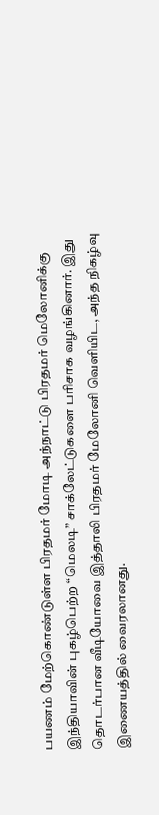பயணம் மேற்கொண்டுள்ள பிரதமர் மோடி அந்நாட்டு பிரதமர் மெலோனிக்கு இந்தியாவின் புகழ்பெற்ற “மெலடி” சாக்லேட்டுகளை பரிசாக வழங்கினார். இது தொடர்பான வீடியோவை இத்தாலி பிரதமர் மேலோனி வெளியிட, அந்த நிகழ்வு இணையத்தில் வைரலானது.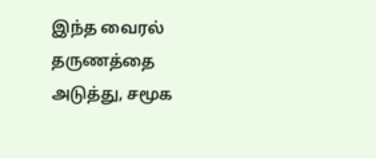இந்த வைரல் தருணத்தை அடுத்து, சமூக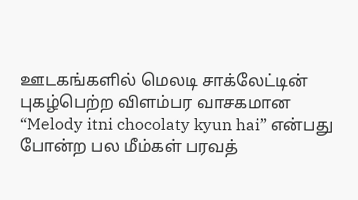ஊடகங்களில் மெலடி சாக்லேட்டின் புகழ்பெற்ற விளம்பர வாசகமான “Melody itni chocolaty kyun hai” என்பது போன்ற பல மீம்கள் பரவத்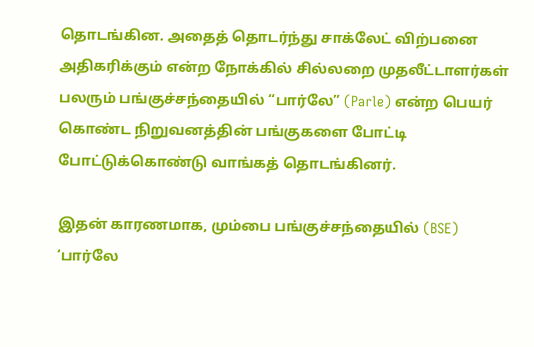தொடங்கின. அதைத் தொடர்ந்து சாக்லேட் விற்பனை அதிகரிக்கும் என்ற நோக்கில் சில்லறை முதலீட்டாளர்கள் பலரும் பங்குச்சந்தையில் “பார்லே” (Parle) என்ற பெயர் கொண்ட நிறுவனத்தின் பங்குகளை போட்டி போட்டுக்கொண்டு வாங்கத் தொடங்கினர்.

இதன் காரணமாக, மும்பை பங்குச்சந்தையில் (BSE) ‘பார்லே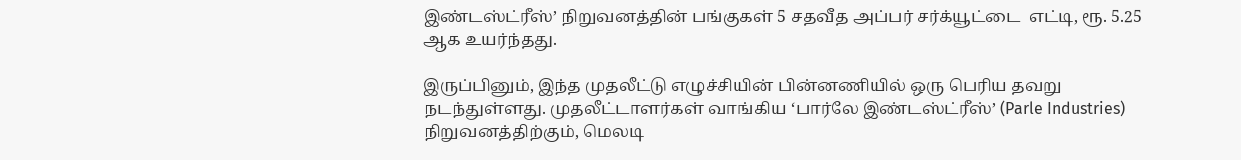இண்டஸ்ட்ரீஸ்’ நிறுவனத்தின் பங்குகள் 5 சதவீத அப்பர் சர்க்யூட்டை  எட்டி, ரூ. 5.25 ஆக உயர்ந்தது.

இருப்பினும், இந்த முதலீட்டு எழுச்சியின் பின்னணியில் ஒரு பெரிய தவறு நடந்துள்ளது. முதலீட்டாளர்கள் வாங்கிய ‘பார்லே இண்டஸ்ட்ரீஸ்’ (Parle Industries) நிறுவனத்திற்கும், மெலடி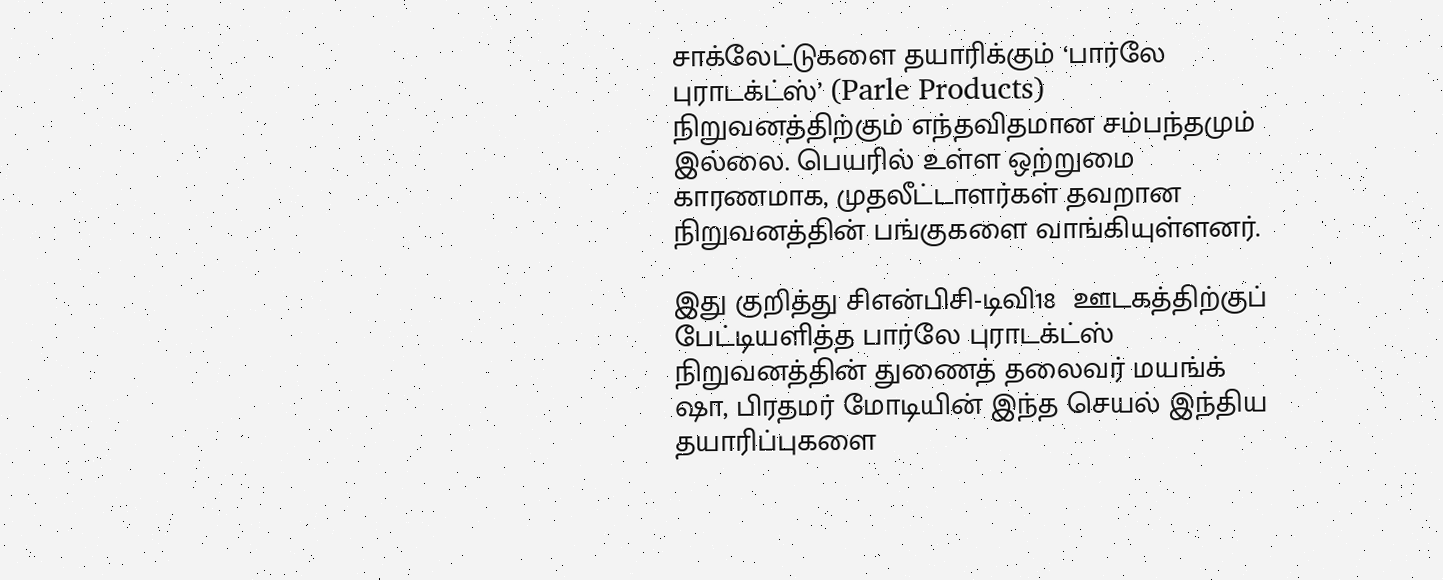சாக்லேட்டுகளை தயாரிக்கும் ‘பார்லே புராடக்ட்ஸ்’ (Parle Products) நிறுவனத்திற்கும் எந்தவிதமான சம்பந்தமும் இல்லை. பெயரில் உள்ள ஒற்றுமை காரணமாக, முதலீட்டாளர்கள் தவறான நிறுவனத்தின் பங்குகளை வாங்கியுள்ளனர்.

இது குறித்து சிஎன்பிசி-டிவி18  ஊடகத்திற்குப் பேட்டியளித்த பார்லே புராடக்ட்ஸ் நிறுவனத்தின் துணைத் தலைவர் மயங்க் ஷா, பிரதமர் மோடியின் இந்த செயல் இந்திய தயாரிப்புகளை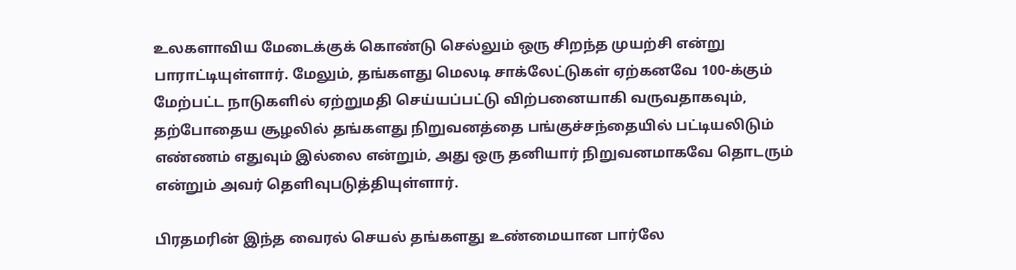உலகளாவிய மேடைக்குக் கொண்டு செல்லும் ஒரு சிறந்த முயற்சி என்று பாராட்டியுள்ளார். மேலும், தங்களது மெலடி சாக்லேட்டுகள் ஏற்கனவே 100-க்கும் மேற்பட்ட நாடுகளில் ஏற்றுமதி செய்யப்பட்டு விற்பனையாகி வருவதாகவும், தற்போதைய சூழலில் தங்களது நிறுவனத்தை பங்குச்சந்தையில் பட்டியலிடும் எண்ணம் எதுவும் இல்லை என்றும், அது ஒரு தனியார் நிறுவனமாகவே தொடரும் என்றும் அவர் தெளிவுபடுத்தியுள்ளார்.

பிரதமரின் இந்த வைரல் செயல் தங்களது உண்மையான பார்லே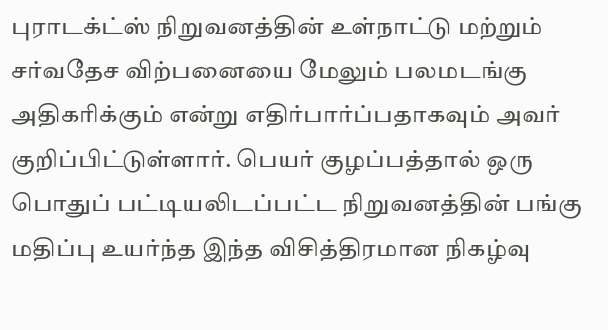புராடக்ட்ஸ் நிறுவனத்தின் உள்நாட்டு மற்றும் சர்வதேச விற்பனையை மேலும் பலமடங்கு அதிகரிக்கும் என்று எதிர்பார்ப்பதாகவும் அவர் குறிப்பிட்டுள்ளார். பெயர் குழப்பத்தால் ஒரு பொதுப் பட்டியலிடப்பட்ட நிறுவனத்தின் பங்கு மதிப்பு உயர்ந்த இந்த விசித்திரமான நிகழ்வு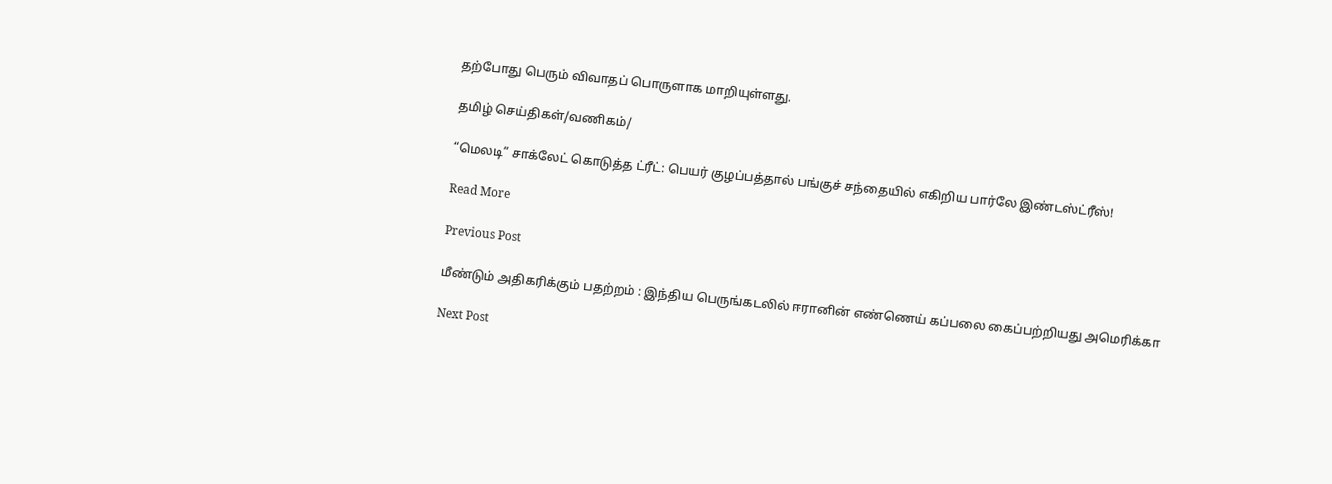தற்போது பெரும் விவாதப் பொருளாக மாறியுள்ளது.

தமிழ் செய்திகள்/வணிகம்/

“மெலடி” சாக்லேட் கொடுத்த ட்ரீட்: பெயர் குழப்பத்தால் பங்குச் சந்தையில் எகிறிய பார்லே இண்டஸ்ட்ரீஸ்!

Read More

Previous Post

மீண்டும் அதிகரிக்கும் பதற்றம் : இந்திய பெருங்கடலில் ஈரானின் எண்ணெய் கப்பலை கைப்பற்றியது அமெரிக்கா

Next Post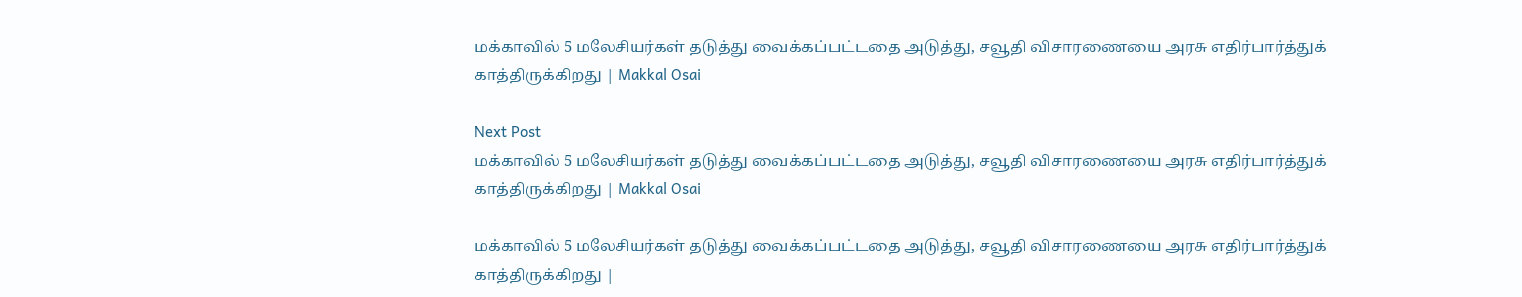மக்காவில் 5 மலேசியர்கள் தடுத்து வைக்கப்பட்டதை அடுத்து, சவூதி விசாரணையை அரசு எதிர்பார்த்துக் காத்திருக்கிறது | Makkal Osai

Next Post
மக்காவில் 5 மலேசியர்கள் தடுத்து வைக்கப்பட்டதை அடுத்து, சவூதி விசாரணையை அரசு எதிர்பார்த்துக் காத்திருக்கிறது | Makkal Osai

மக்காவில் 5 மலேசியர்கள் தடுத்து வைக்கப்பட்டதை அடுத்து, சவூதி விசாரணையை அரசு எதிர்பார்த்துக் காத்திருக்கிறது |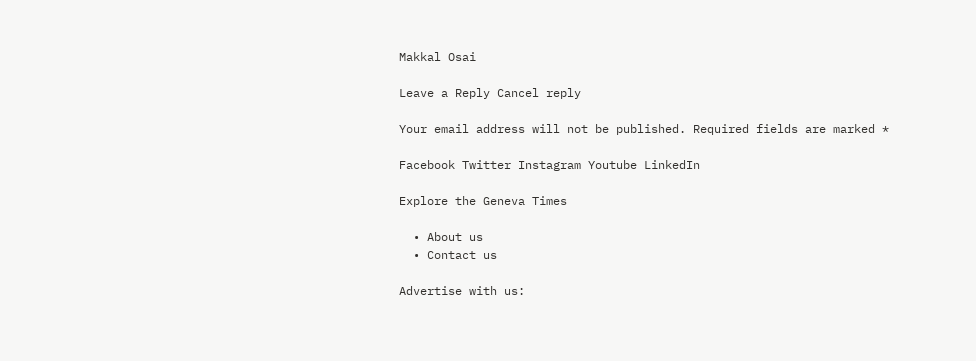Makkal Osai

Leave a Reply Cancel reply

Your email address will not be published. Required fields are marked *

Facebook Twitter Instagram Youtube LinkedIn

Explore the Geneva Times

  • About us
  • Contact us

Advertise with us: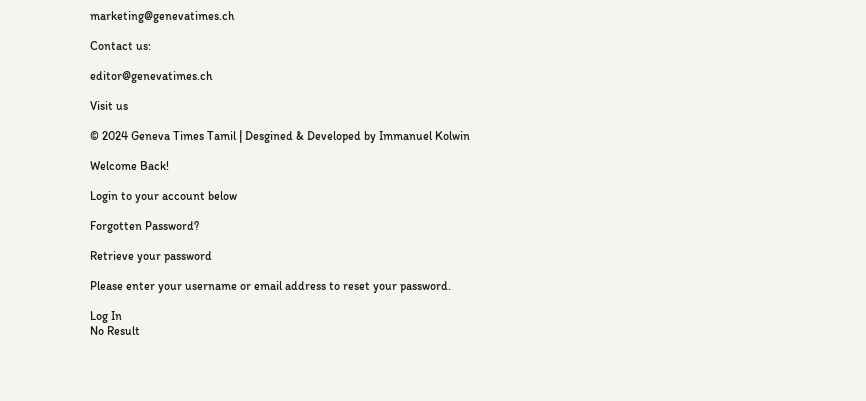marketing@genevatimes.ch

Contact us:

editor@genevatimes.ch

Visit us

© 2024 Geneva Times Tamil | Desgined & Developed by Immanuel Kolwin

Welcome Back!

Login to your account below

Forgotten Password?

Retrieve your password

Please enter your username or email address to reset your password.

Log In
No Result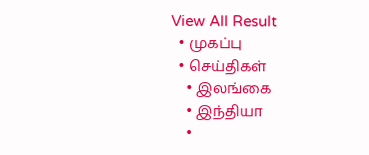View All Result
  • முகப்பு
  • செய்திகள்
    • இலங்கை
    • இந்தியா
    •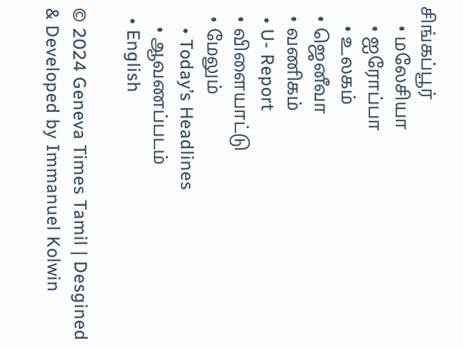சிங்கப்பூர்
    • மலேசியா
    • ஐரோப்பா
    • உலகம்
  • ஜெனீவா
  • வணிகம்
  • U- Report
  • விளையாட்டு
  • மேலும்
    • Today’s Headlines
    • ஆவணப்படம்
  • English

© 2024 Geneva Times Tamil | Desgined & Developed by Immanuel Kolwin